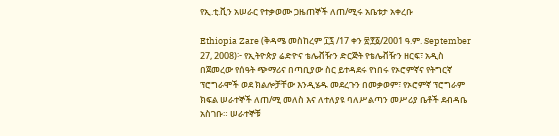የኢ.ቲ.ቪን አሠራር የተቃወሙ ጋዜጠኞች ለጠ/ሚሩ አቤቱታ አቀረቡ

Ethiopia Zare (ቅዳሜ መስከረም ፲፯ /17 ቀን ፳፻፩/2001 ዓ.ም. September 27, 2008)፦ የኢትዮጵያ ሬድዮና ቴሌቭዥን ድርጅት የቴሌቭዥን ዘርፍ፣ አዲስ በጀመረው የሰዓት ጭማሪና በጣቢያው ስር ይተዳደሩ የነበሩ የኦሮምኛና የትግርኛ ፕሮግራሞች ወደ ክልሎቻቸው እንዲሄዱ መደረጉን በመቃወም፣ የኦሮምኛ ፕሮግራም ክፍል ሠራተኞች ለጠ/ሚ መለስ እና ለተለያዩ ባለሥልጣን መሥሪያ ቤቶች ደብዳቤ አስገቡ። ሠራተኞቹ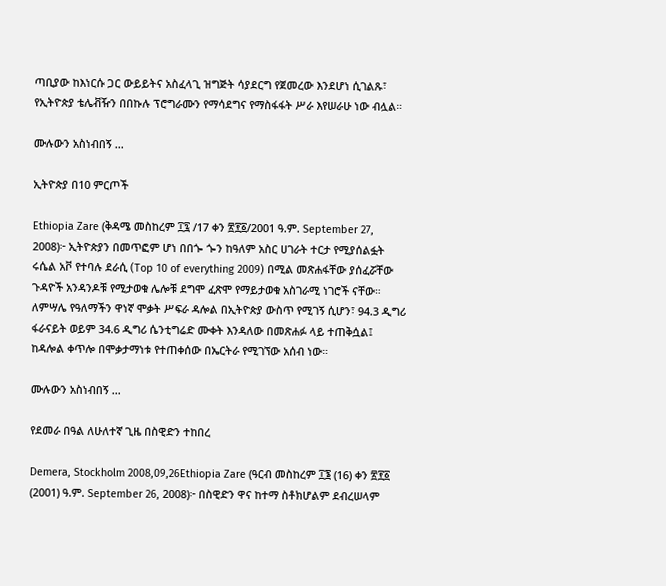ጣቢያው ከእነርሱ ጋር ውይይትና አስፈላጊ ዝግጅት ሳያደርግ የጀመረው እንደሆነ ሲገልጹ፣ የኢትዮጵያ ቴሌቭዥን በበኩሉ ፕሮግራሙን የማሳደግና የማስፋፋት ሥራ እየሠራሁ ነው ብሏል።

ሙሉውን አስነብበኝ ...

ኢትዮጵያ በ10 ምርጦች

Ethiopia Zare (ቅዳሜ መስከረም ፲፯ /17 ቀን ፳፻፩/2001 ዓ.ም. September 27, 2008)፦ ኢትዮጵያን በመጥፎም ሆነ በበጐ ጐን ከዓለም አስር ሀገራት ተርታ የሚያሰልፏት ሩሴል አቮ የተባሉ ደራሲ (Top 10 of everything 2009) በሚል መጽሐፋቸው ያሰፈሯቸው ጉዳዮች አንዳንዶቹ የሚታወቁ ሌሎቹ ደግሞ ፈጽሞ የማይታወቁ አስገራሚ ነገሮች ናቸው። ለምሣሌ የዓለማችን ዋነኛ ሞቃት ሥፍራ ዳሎል በኢትዮጵያ ውስጥ የሚገኝ ሲሆን፣ 94.3 ዲግሪ ፋራናይት ወይም 34.6 ዲግሪ ሴንቲግሬድ ሙቀት እንዳለው በመጽሐፉ ላይ ተጠቅሷል፤ ከዳሎል ቀጥሎ በሞቃታማነቱ የተጠቀሰው በኤርትራ የሚገኘው አሰብ ነው።

ሙሉውን አስነብበኝ ...

የደመራ በዓል ለሁለተኛ ጊዜ በስዊድን ተከበረ

Demera, Stockholm 2008,09,26Ethiopia Zare (ዓርብ መስከረም ፲፮ (16) ቀን ፳፻፩ (2001) ዓ.ም. September 26, 2008)፦ በስዊድን ዋና ከተማ ስቶክሆልም ደብረሠላም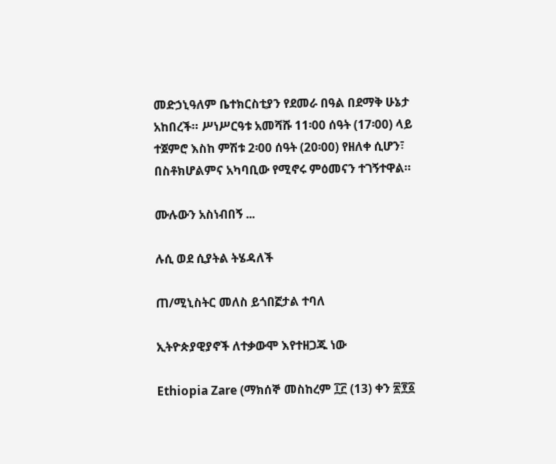መድኃኒዓለም ቤተክርስቲያን የደመራ በዓል በደማቅ ሁኔታ አከበረች። ሥነሥርዓቱ አመሻሹ 11፡00 ሰዓት (17፡00) ላይ ተጀምሮ እስከ ምሽቱ 2፡00 ሰዓት (20፡00) የዘለቀ ሲሆን፣ በስቶክሆልምና አካባቢው የሚኖሩ ምዕመናን ተገኝተዋል።

ሙሉውን አስነብበኝ ...

ሉሲ ወደ ሲያትል ትሄዳለች

ጠ/ሚኒስትር መለስ ይጎበኟታል ተባለ

ኢትዮጵያዊያኖች ለተቃውሞ እየተዘጋጁ ነው

Ethiopia Zare (ማክሰኞ መስከረም ፲፫ (13) ቀን ፳፻፩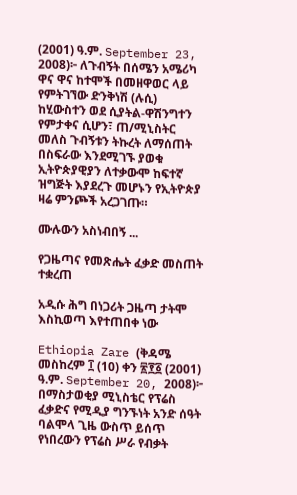(2001) ዓ.ም. September 23, 2008)፦ ለጉብኝት በሰሜን አሜሪካ ዋና ዋና ከተሞች በመዘዋወር ላይ የምትገኘው ድንቅነሽ (ሉሲ) ከሂውስተን ወደ ሲያትል-ዋሽንግተን የምታቀና ሲሆን፣ ጠ/ሚኒስትር መለስ ጉብኝቱን ትኩረት ለማሰጠት በስፍራው እንደሚገኙ ያወቁ ኢትዮጵያዊያን ለተቃውሞ ከፍተኛ ዝግጅት እያደረጉ መሆኑን የኢትዮጵያ ዛሬ ምንጮች አረጋገጡ።

ሙሉውን አስነብበኝ ...

የጋዜጣና የመጽሔት ፈቃድ መስጠት ተቋረጠ

አዲሱ ሕግ በነጋሪት ጋዜጣ ታትሞ እስኪወጣ እየተጠበቀ ነው

Ethiopia Zare (ቅዳሜ መስከረም ፲ (10) ቀን ፳፻፩ (2001) ዓ.ም. September 20, 2008)፦ በማስታወቂያ ሚኒስቴር የፕሬስ ፈቃድና የሚዲያ ግንኙነት አንድ ሰዓት ባልሞላ ጊዜ ውስጥ ይሰጥ የነበረውን የፕሬስ ሥራ የብቃት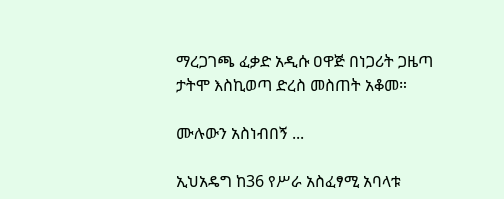ማረጋገጫ ፈቃድ አዲሱ ዐዋጅ በነጋሪት ጋዜጣ ታትሞ እስኪወጣ ድረስ መስጠት አቆመ።

ሙሉውን አስነብበኝ ...

ኢህአዴግ ከ36 የሥራ አስፈፃሚ አባላቱ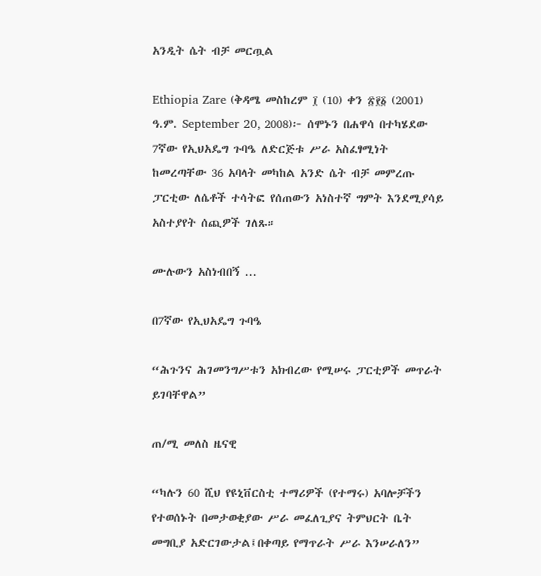አንዲት ሴት ብቻ መርጧል

Ethiopia Zare (ቅዳሜ መስከረም ፲ (10) ቀን ፳፻፩ (2001) ዓ.ም. September 20, 2008)፦ ሰሞኑን በሐዋሳ በተካሄደው 7ኛው የኢህአዴግ ጉባዔ ለድርጅቱ ሥራ አስፈፃሚነት ከመረጣቸው 36 አባላት መካከል አንድ ሴት ብቻ መምረጡ ፓርቲው ለሴቶች ተሳትፎ የሰጠውን አነስተኛ ግምት እንደሚያሳይ አስተያየት ሰጪዎች ገለጹ።

ሙሉውን አስነብበኝ ...

በ7ኛው የኢህአዴግ ጉባዔ

“ሕጉንና ሕገመንግሥቱን አክብረው የሚሠሩ ፓርቲዎች መጥራት ይገባቸዋል”

ጠ/ሚ መለስ ዜናዊ

“ካሉን 60 ሺህ የዩኒቨርስቲ ተማሪዎች (የተማሩ) አባሎቻችን የተወሰኑት በመታወቂያው ሥራ መፈለጊያና ትምህርት ቤት መግቢያ አድርገውታል፤በቀጣይ የማጥራት ሥራ እንሠራለን”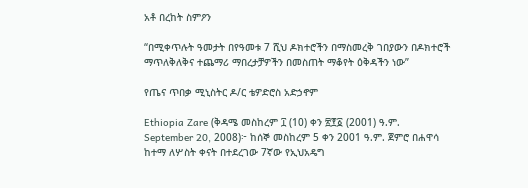አቶ በረከት ስምዖን

“በሚቀጥሉት ዓመታት በየዓመቱ 7 ሺህ ዶክተሮችን በማስመረቅ ገበያውን በዶክተሮች ማጥለቅለቅና ተጨማሪ ማበረታቻዎችን በመስጠት ማቆየት ዕቅዳችን ነው”

የጤና ጥበቃ ሚኒስትር ዶ/ር ቴዎድሮስ አድኃኖም

Ethiopia Zare (ቅዳሜ መስከረም ፲ (10) ቀን ፳፻፩ (2001) ዓ.ም. September 20, 2008)፦ ከሰኞ መስከረም 5 ቀን 2001 ዓ.ም. ጀምሮ በሐዋሳ ከተማ ለሦስት ቀናት በተደረገው 7ኛው የኢህአዴግ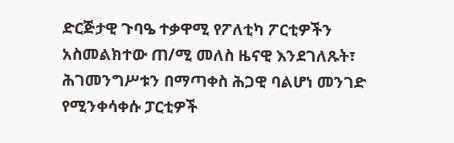ድርጅታዊ ጉባዔ ተቃዋሚ የፖለቲካ ፖርቲዎችን አስመልክተው ጠ/ሚ መለስ ዜናዊ እንደገለጹት፣ ሕገመንግሥቱን በማጣቀስ ሕጋዊ ባልሆነ መንገድ የሚንቀሳቀሱ ፓርቲዎች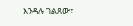እንዳሉ ገልጸው፣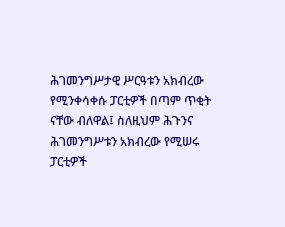ሕገመንግሥታዊ ሥርዓቱን አክብረው የሚንቀሳቀሱ ፓርቲዎች በጣም ጥቂት ናቸው ብለዋል፤ ስለዚህም ሕጉንና ሕገመንግሥቱን አክብረው የሚሠሩ ፓርቲዎች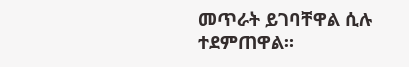መጥራት ይገባቸዋል ሲሉ ተደምጠዋል።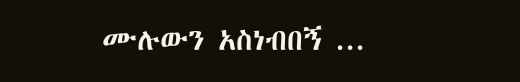ሙሉውን አስነብበኝ ...